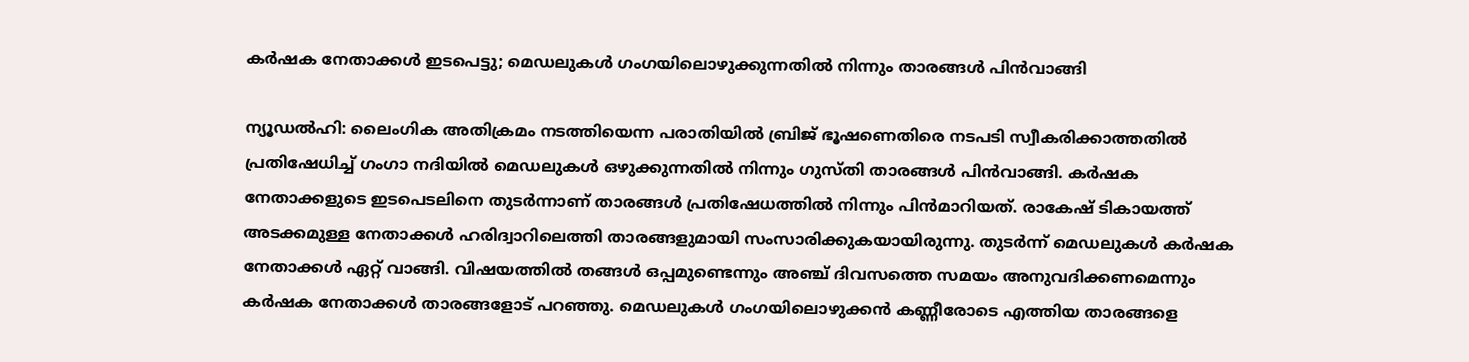കര്‍ഷക നേതാക്കള്‍ ഇടപെട്ടു; മെഡലുകള്‍ ഗംഗയിലൊഴുക്കുന്നതില്‍ നിന്നും താരങ്ങള്‍ പിന്‍വാങ്ങി

ന്യൂഡല്‍ഹി: ലൈംഗിക അതിക്രമം നടത്തിയെന്ന പരാതിയില്‍ ബ്രിജ് ഭൂഷണെതിരെ നടപടി സ്വീകരിക്കാത്തതില്‍ പ്രതിഷേധിച്ച് ഗംഗാ നദിയില്‍ മെഡലുകള്‍ ഒഴുക്കുന്നതില്‍ നിന്നും ഗുസ്തി താരങ്ങള്‍ പിന്‍വാങ്ങി. കര്‍ഷക നേതാക്കളുടെ ഇടപെടലിനെ തുടര്‍ന്നാണ് താരങ്ങള്‍ പ്രതിഷേധത്തില്‍ നിന്നും പിന്‍മാറിയത്. രാകേഷ് ടികായത്ത് അടക്കമുള്ള നേതാക്കള്‍ ഹരിദ്വാറിലെത്തി താരങ്ങളുമായി സംസാരിക്കുകയായിരുന്നു. തുടര്‍ന്ന് മെഡലുകള്‍ കര്‍ഷക നേതാക്കള്‍ ഏറ്റ് വാങ്ങി. വിഷയത്തില്‍ തങ്ങള്‍ ഒപ്പമുണ്ടെന്നും അഞ്ച് ദിവസത്തെ സമയം അനുവദിക്കണമെന്നും കര്‍ഷക നേതാക്കള്‍ താരങ്ങളോട് പറഞ്ഞു. മെഡലുകള്‍ ഗംഗയിലൊഴുക്കന്‍ കണ്ണീരോടെ എത്തിയ താരങ്ങളെ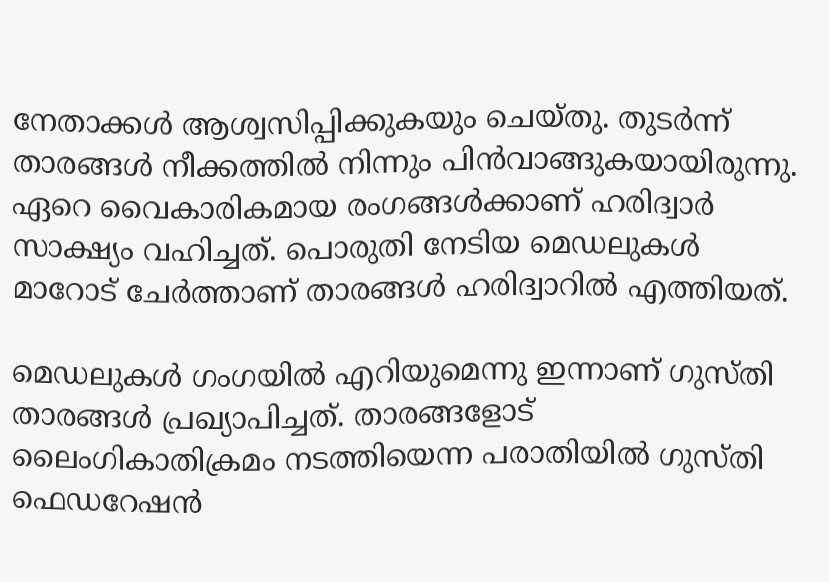നേതാക്കള്‍ ആശ്വസിപ്പിക്കുകയും ചെയ്തു. തുടര്‍ന്ന് താരങ്ങള്‍ നീക്കത്തില്‍ നിന്നും പിന്‍വാങ്ങുകയായിരുന്നു. ഏറെ വൈകാരികമായ രംഗങ്ങള്‍ക്കാണ് ഹരിദ്വാര്‍ സാക്ഷ്യം വഹിച്ചത്. പൊരുതി നേടിയ മെഡലുകള്‍ മാറോട് ചേര്‍ത്താണ് താരങ്ങള്‍ ഹരിദ്വാറില്‍ എത്തിയത്.

മെഡലുകള്‍ ഗംഗയില്‍ എറിയുമെന്നു ഇന്നാണ് ഗുസ്തി താരങ്ങള്‍ പ്രഖ്യാപിച്ചത്. താരങ്ങളോട് ലൈംഗികാതിക്രമം നടത്തിയെന്ന പരാതിയില്‍ ഗുസ്തി ഫെഡറേഷന്‍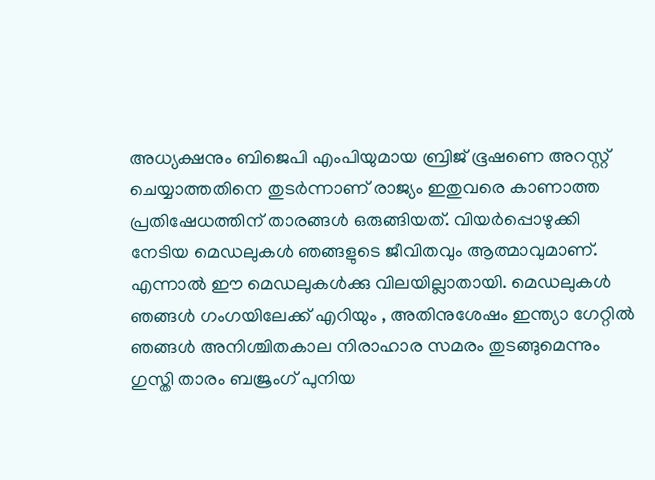അധ്യക്ഷനും ബിജെപി എംപിയുമായ ബ്രിജ് ഭൂഷണെ അറസ്റ്റ് ചെയ്യാത്തതിനെ തുടര്‍ന്നാണ് രാജ്യം ഇതുവരെ കാണാത്ത പ്രതിഷേധത്തിന് താരങ്ങള്‍ ഒരുങ്ങിയത്. വിയര്‍പ്പൊഴുക്കി നേടിയ മെഡലുകള്‍ ഞങ്ങളുടെ ജീവിതവും ആത്മാവുമാണ്. എന്നാല്‍ ഈ മെഡലുകള്‍ക്കു വിലയില്ലാതായി. മെഡലുകള്‍ ഞങ്ങള്‍ ഗംഗയിലേക്ക് എറിയും , അതിനുശേഷം ഇന്ത്യാ ഗേറ്റില്‍ ഞങ്ങള്‍ അനിശ്ചിതകാല നിരാഹാര സമരം തുടങ്ങുമെന്നും ഗുസ്തി താരം ബജ്രംഗ് പുനിയ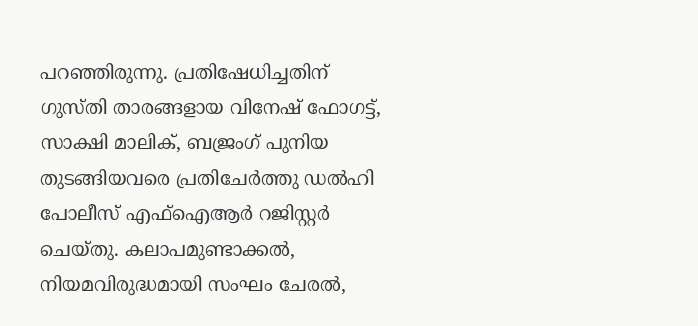പറഞ്ഞിരുന്നു. പ്രതിഷേധിച്ചതിന് ഗുസ്തി താരങ്ങളായ വിനേഷ് ഫോഗട്ട്, സാക്ഷി മാലിക്, ബജ്രംഗ് പുനിയ തുടങ്ങിയവരെ പ്രതിചേര്‍ത്തു ഡല്‍ഹി പോലീസ് എഫ്ഐആര്‍ റജിസ്റ്റര്‍ ചെയ്തു. കലാപമുണ്ടാക്കല്‍, നിയമവിരുദ്ധമായി സംഘം ചേരല്‍,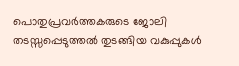പൊതുപ്രവര്‍ത്തകരുടെ ജോലി തടസ്സപ്പെടുത്തല്‍ തുടങ്ങിയ വകുപ്പുകള്‍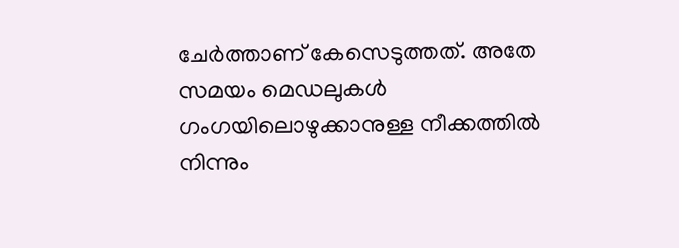ചേര്‍ത്താണ് കേസെടുത്തത്. അതേ സമയം മെഡലുകള്‍ ഗംഗയിലൊഴുക്കാനുള്ള നീക്കത്തില്‍ നിന്നും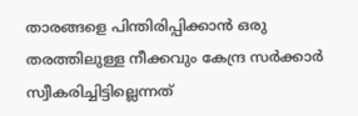താരങ്ങളെ പിന്തിരിപ്പിക്കാന്‍ ഒരു തരത്തിലുള്ള നീക്കവും കേന്ദ്ര സര്‍ക്കാര്‍ സ്വീകരിച്ചിട്ടില്ലെന്നത്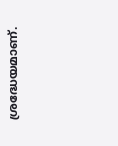ശ്രദ്ധേയമാണ്.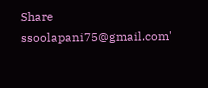Share
ssoolapani75@gmail.com'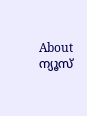About ന്യൂസ്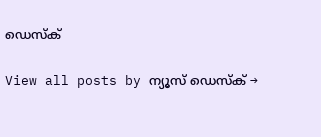ഡെസ്ക്

View all posts by ന്യൂസ് ഡെസ്ക് →